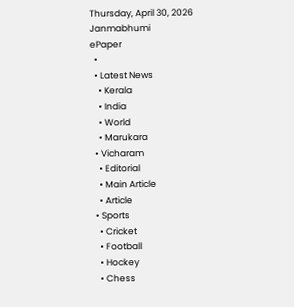Thursday, April 30, 2026
Janmabhumi
ePaper
  •
  • Latest News
    • Kerala
    • India
    • World
    • Marukara
  • Vicharam
    • Editorial
    • Main Article
    • Article
  • Sports
    • Cricket
    • Football
    • Hockey
    • Chess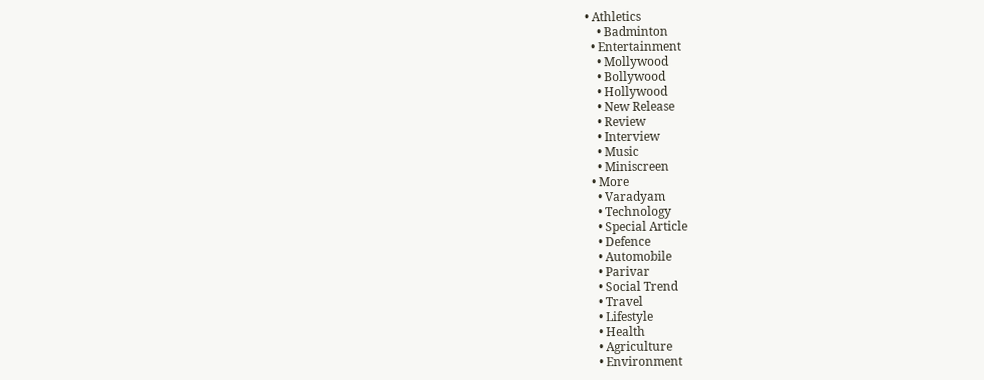• Athletics
    • Badminton
  • Entertainment
    • Mollywood
    • Bollywood
    • Hollywood
    • New Release
    • Review
    • Interview
    • Music
    • Miniscreen
  • More
    • Varadyam
    • Technology
    • Special Article
    • Defence
    • Automobile
    • Parivar
    • Social Trend
    • Travel
    • Lifestyle
    • Health
    • Agriculture
    • Environment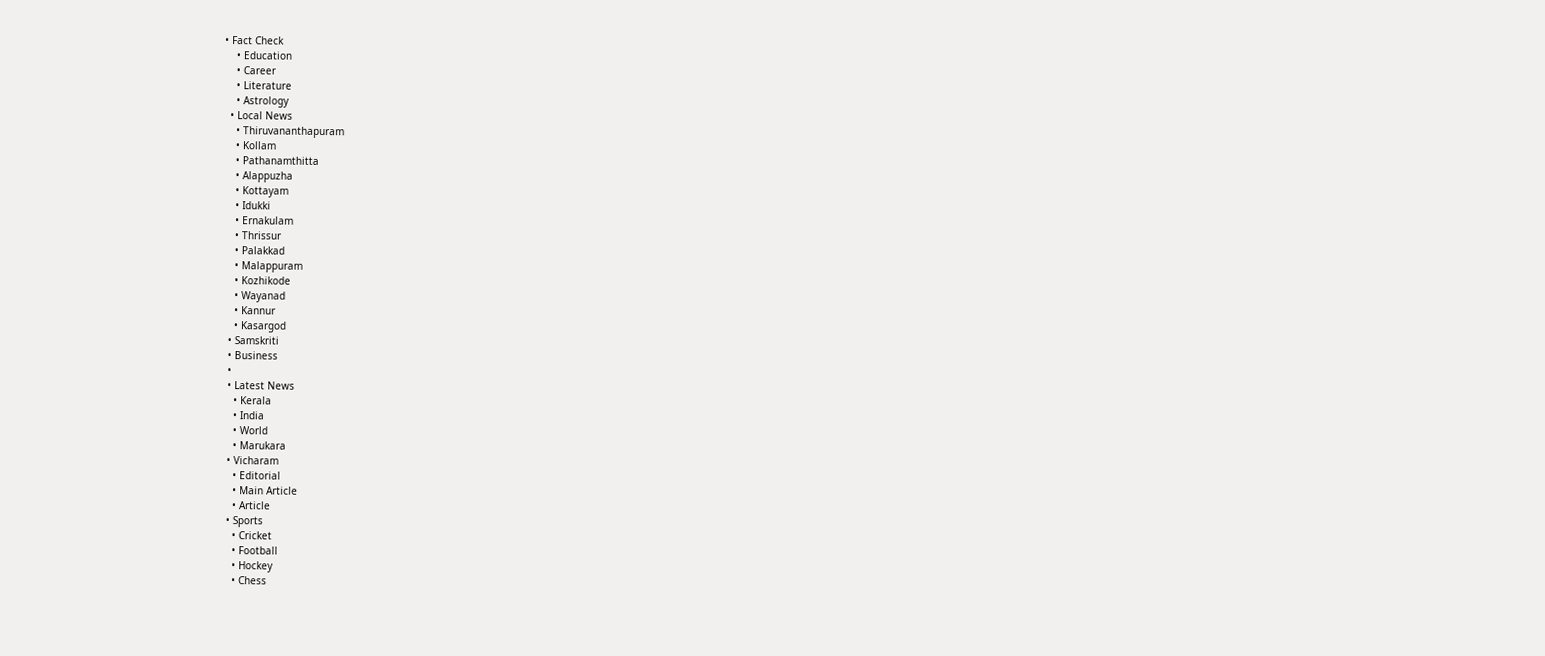• Fact Check
    • Education
    • Career
    • Literature
    • Astrology
  • Local News
    • Thiruvananthapuram
    • Kollam
    • Pathanamthitta
    • Alappuzha
    • Kottayam
    • Idukki
    • Ernakulam
    • Thrissur
    • Palakkad
    • Malappuram
    • Kozhikode
    • Wayanad
    • Kannur
    • Kasargod
  • Samskriti
  • Business
  •
  • Latest News
    • Kerala
    • India
    • World
    • Marukara
  • Vicharam
    • Editorial
    • Main Article
    • Article
  • Sports
    • Cricket
    • Football
    • Hockey
    • Chess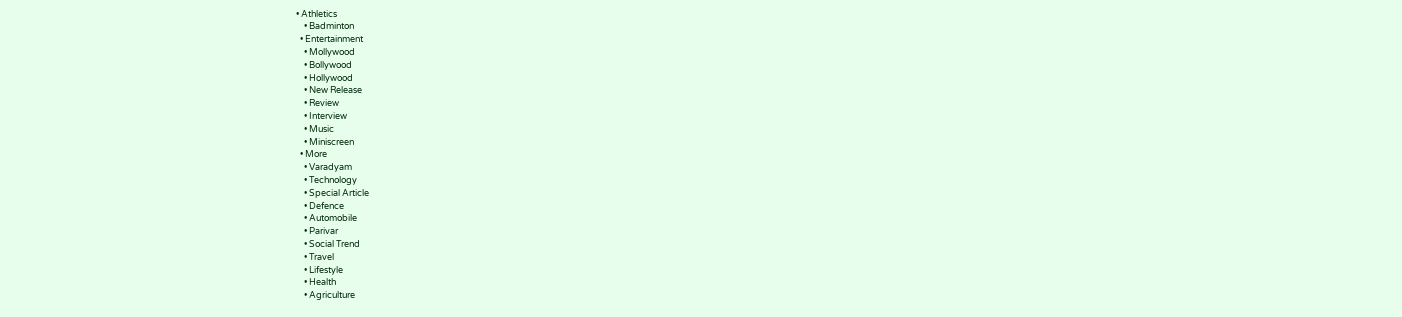• Athletics
    • Badminton
  • Entertainment
    • Mollywood
    • Bollywood
    • Hollywood
    • New Release
    • Review
    • Interview
    • Music
    • Miniscreen
  • More
    • Varadyam
    • Technology
    • Special Article
    • Defence
    • Automobile
    • Parivar
    • Social Trend
    • Travel
    • Lifestyle
    • Health
    • Agriculture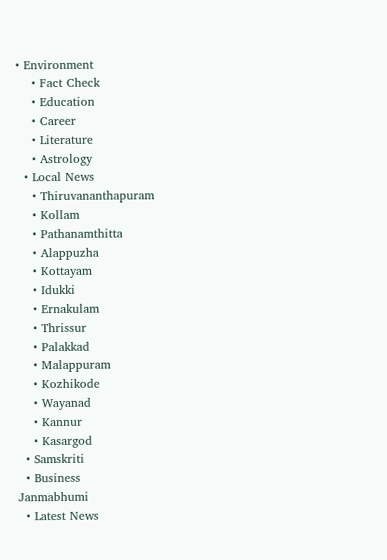• Environment
    • Fact Check
    • Education
    • Career
    • Literature
    • Astrology
  • Local News
    • Thiruvananthapuram
    • Kollam
    • Pathanamthitta
    • Alappuzha
    • Kottayam
    • Idukki
    • Ernakulam
    • Thrissur
    • Palakkad
    • Malappuram
    • Kozhikode
    • Wayanad
    • Kannur
    • Kasargod
  • Samskriti
  • Business
Janmabhumi
  • Latest News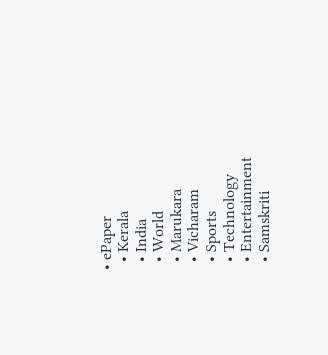• ePaper
  • Kerala
  • India
  • World
  • Marukara
  • Vicharam
  • Sports
  • Technology
  • Entertainment
  • Samskriti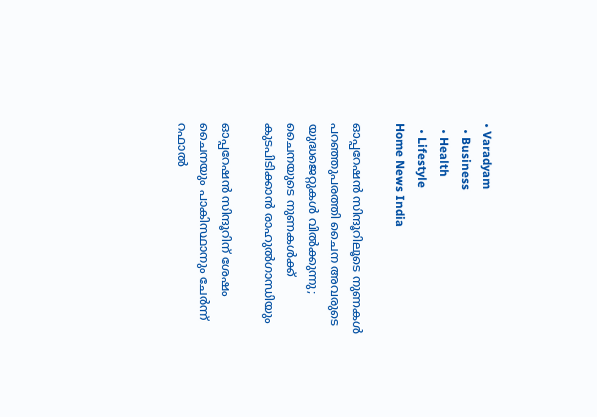• Varadyam
  • Business
  • Health
  • Lifestyle
Home News India

ഓപ്പറേഷന്‍ സിന്ദൂറിലൂടെ നുണകള്‍ പറഞ്ഞുപരത്തി ചൈന അവരുടെ യുദ്ധജെറ്റുകള്‍ വില്‍ക്കുന്നു; ചൈനയുടെ നുണകള്‍ക്ക് കുടപിടിക്കാന്‍ രാഹുല്‍ഗാന്ധിയും

ഓപ്പറേഷന്‍ സിന്ദൂറിന് ശേഷം ചൈനയും പാകിസ്ഥാനും ചേര്‍ന്ന് റഫാല്‍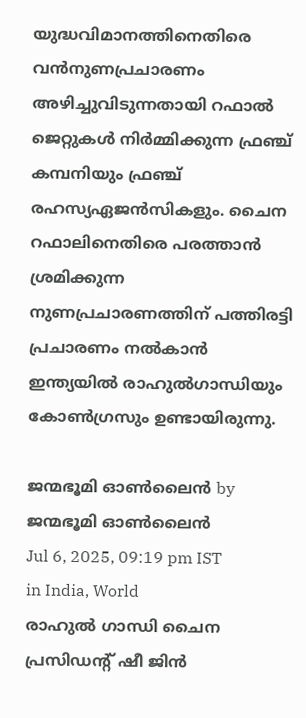യുദ്ധവിമാനത്തിനെതിരെ വന്‍നുണപ്രചാരണം അഴിച്ചുവിടുന്നതായി റഫാല്‍ ജെറ്റുകള്‍ നിര്‍മ്മിക്കുന്ന ഫ്രഞ്ച് കമ്പനിയും ഫ്രഞ്ച് രഹസ്യഏജന്‍സികളും. ചൈന റഫാലിനെതിരെ പരത്താന്‍ ശ്രമിക്കുന്ന നുണപ്രചാരണത്തിന് പത്തിരട്ടി പ്രചാരണം നല്‍കാന്‍ ഇന്ത്യയില്‍ രാഹുല്‍ഗാന്ധിയും കോണ്‍ഗ്രസും ഉണ്ടായിരുന്നു.

ജന്മഭൂമി ഓണ്‍ലൈന്‍ by ജന്മഭൂമി ഓണ്‍ലൈന്‍
Jul 6, 2025, 09:19 pm IST
in India, World
രാഹുല്‍ ഗാന്ധി ചൈന പ്രസിഡന്‍റ് ഷീ ജിന്‍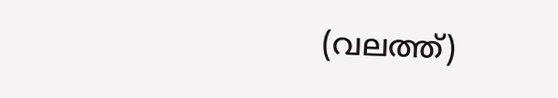(വലത്ത്)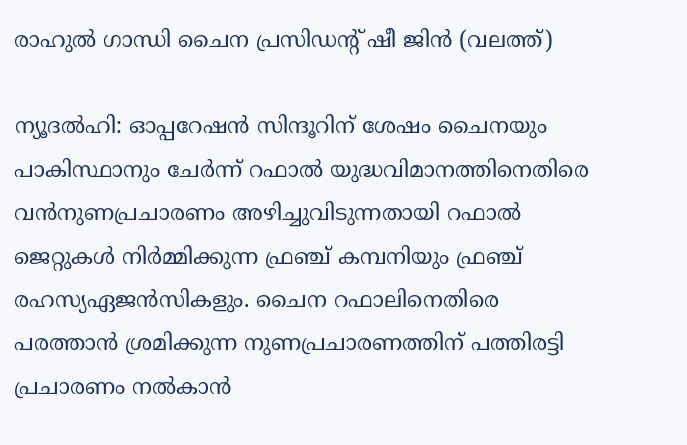രാഹുല്‍ ഗാന്ധി ചൈന പ്രസിഡന്‍റ് ഷീ ജിന്‍ (വലത്ത്)

ന്യൂദല്‍ഹി: ഓപ്പറേഷന്‍ സിന്ദൂറിന് ശേഷം ചൈനയും പാകിസ്ഥാനും ചേര്‍ന്ന് റഫാല്‍ യുദ്ധവിമാനത്തിനെതിരെ വന്‍നുണപ്രചാരണം അഴിച്ചുവിടുന്നതായി റഫാല്‍ ജെറ്റുകള്‍ നിര്‍മ്മിക്കുന്ന ഫ്രഞ്ച് കമ്പനിയും ഫ്രഞ്ച് രഹസ്യഏജന്‍സികളും. ചൈന റഫാലിനെതിരെ പരത്താന്‍ ശ്രമിക്കുന്ന നുണപ്രചാരണത്തിന് പത്തിരട്ടി പ്രചാരണം നല്‍കാന്‍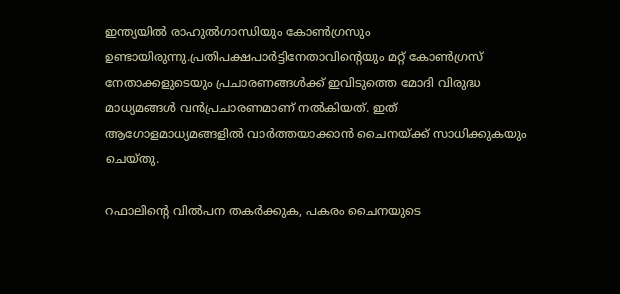ഇന്ത്യയില്‍ രാഹുല്‍ഗാന്ധിയും കോണ്‍ഗ്രസും ഉണ്ടായിരുന്നു.പ്രതിപക്ഷപാര്‍ട്ടിനേതാവിന്റെയും മറ്റ് കോണ്‍ഗ്രസ് നേതാക്കളുടെയും പ്രചാരണങ്ങള്‍ക്ക് ഇവിടുത്തെ മോദി വിരുദ്ധ മാധ്യമങ്ങള്‍ വന്‍പ്രചാരണമാണ് നല്‍കിയത്. ഇത് ആഗോളമാധ്യമങ്ങളില്‍ വാര്‍ത്തയാക്കാന്‍ ചൈനയ്‌ക്ക് സാധിക്കുകയും ചെയ്തു.

റഫാലിന്റെ വില്‍പന തകര്‍ക്കുക, പകരം ചൈനയുടെ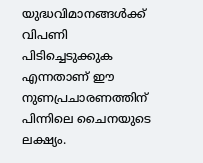യുദ്ധവിമാനങ്ങള്‍ക്ക് വിപണി പിടിച്ചെടുക്കുക എന്നതാണ് ഈ നുണപ്രചാരണത്തിന് പിന്നിലെ ചൈനയുടെ ലക്ഷ്യം.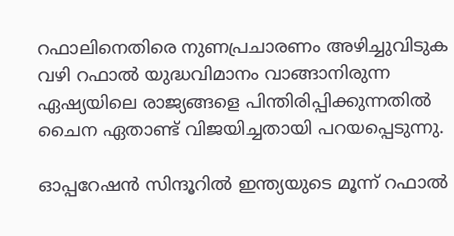റഫാലിനെതിരെ നുണപ്രചാരണം അഴിച്ചുവിടുക വഴി റഫാല്‍ യുദ്ധവിമാനം വാങ്ങാനിരുന്ന ഏഷ്യയിലെ രാജ്യങ്ങളെ പിന്തിരിപ്പിക്കുന്നതില്‍ ചൈന ഏതാണ്ട് വിജയിച്ചതായി പറയപ്പെടുന്നു.

ഓപ്പറേഷന്‍ സിന്ദൂറില്‍ ഇന്ത്യയുടെ മൂന്ന് റഫാല്‍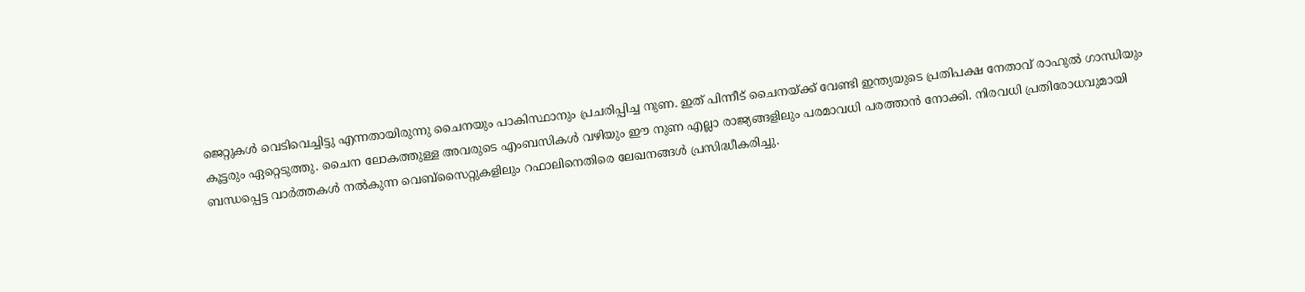ജെറ്റുകള്‍ വെടിവെച്ചിട്ടു എന്നതായിരുന്നു ചൈനയും പാകിസ്ഥാനും പ്രചരിപ്പിച്ച നുണ. ഇത് പിന്നീട് ചൈനയ്‌ക്ക് വേണ്ടി ഇന്ത്യയുടെ പ്രതിപക്ഷ നേതാവ് രാഹുല്‍ ഗാന്ധിയും കൂട്ടരും ഏറ്റെടുത്തു. ചൈന ലോകത്തുള്ള അവരുടെ എംബസികള്‍ വഴിയും ഈ നുണ എല്ലാ രാജ്യങ്ങളിലും പരമാവധി പരത്താന്‍ നോക്കി. നിരവധി പ്രതിരോധവുമായി ബന്ധപ്പെട്ട വാര്‍ത്തകള്‍ നല്‍കുന്ന വെബ്സൈറ്റുകളിലും റഫാലിനെതിരെ ലേഖനങ്ങള്‍ പ്രസിദ്ധീകരിച്ചു.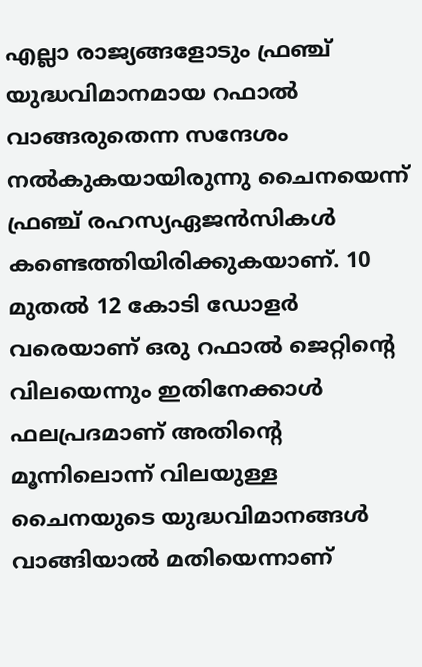എല്ലാ രാജ്യങ്ങളോടും ഫ്രഞ്ച് യുദ്ധവിമാനമായ റഫാല്‍ വാങ്ങരുതെന്ന സന്ദേശം നല്‍കുകയായിരുന്നു ചൈനയെന്ന് ഫ്രഞ്ച് രഹസ്യഏജന്‍സികള്‍ കണ്ടെത്തിയിരിക്കുകയാണ്. 10 മുതല്‍ 12 കോടി ഡോളര്‍ വരെയാണ് ഒരു റഫാല്‍ ജെറ്റിന്റെ വിലയെന്നും ഇതിനേക്കാള്‍ ഫലപ്രദമാണ് അതിന്റെ മൂന്നിലൊന്ന് വിലയുള്ള ചൈനയുടെ യുദ്ധവിമാനങ്ങള്‍ വാങ്ങിയാല്‍ മതിയെന്നാണ്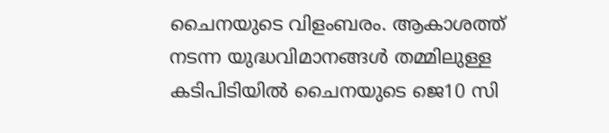ചൈനയുടെ വിളംബരം. ആകാശത്ത് നടന്ന യുദ്ധവിമാനങ്ങള്‍ തമ്മിലുള്ള കടിപിടിയില്‍ ചൈനയുടെ ജെ10 സി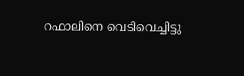റഫാലിനെ വെടിവെച്ചിട്ടു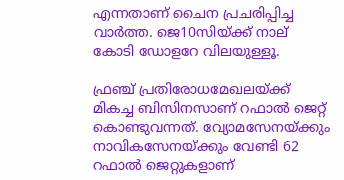എന്നതാണ് ചൈന പ്രചരിപ്പിച്ച വാര്‍ത്ത. ജെ10സിയ്‌ക്ക് നാല് കോടി ഡോളറേ വിലയുള്ളൂ.

ഫ്രഞ്ച് പ്രതിരോധമേഖലയ്‌ക്ക് മികച്ച ബിസിനസാണ് റഫാല്‍ ജെറ്റ് കൊണ്ടുവന്നത്. വ്യോമസേനയ്‌ക്കും നാവികസേനയ്‌ക്കും വേണ്ടി 62 റഫാല്‍ ജെറ്റുകളാണ്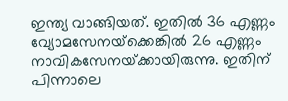ഇന്ത്യ വാങ്ങിയത്. ഇതില്‍ 36 എണ്ണം വ്യോമസേനയ്‌ക്കെങ്കില്‍ 26 എണ്ണം നാവികസേനയ്‌ക്കായിരുന്നു. ഇതിന് പിന്നാലെ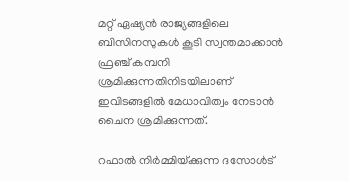മറ്റ് ഏഷ്യന്‍ രാജ്യങ്ങളിലെ ബിസിനസുകള്‍ കൂടി സ്വന്തമാക്കാന്‍ ഫ്രഞ്ച് കമ്പനി ശ്രമിക്കുന്നതിനിടയിലാണ് ഇവിടങ്ങളില്‍ മേധാവിത്വം നേടാന്‍ ചൈന ശ്രമിക്കുന്നത്.

റഫാല്‍ നിര്‍മ്മിയ്‌ക്കുന്ന ദസോള്‍ട്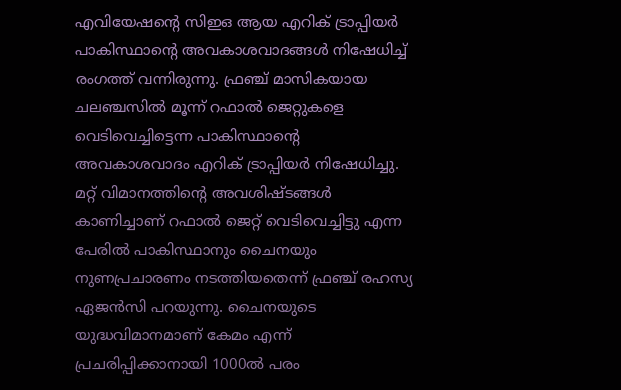എവിയേഷന്റെ സിഇഒ ആയ എറിക് ട്രാപ്പിയര്‍ പാകിസ്ഥാന്റെ അവകാശവാദങ്ങള്‍ നിഷേധിച്ച് രംഗത്ത് വന്നിരുന്നു. ഫ്രഞ്ച് മാസികയായ ചലഞ്ചസില്‍ മൂന്ന് റഫാല്‍ ജെറ്റുകളെ വെടിവെച്ചിട്ടെന്ന പാകിസ്ഥാന്റെ അവകാശവാദം എറിക് ട്രാപ്പിയര്‍ നിഷേധിച്ചു. മറ്റ് വിമാനത്തിന്റെ അവശിഷ്ടങ്ങള്‍ കാണിച്ചാണ് റഫാല്‍ ജെറ്റ് വെടിവെച്ചിട്ടു എന്ന പേരില്‍ പാകിസ്ഥാനും ചൈനയും നുണപ്രചാരണം നടത്തിയതെന്ന് ഫ്രഞ്ച് രഹസ്യ ഏജന്‍സി പറയുന്നു. ചൈനയുടെ യുദ്ധവിമാനമാണ് കേമം എന്ന് പ്രചരിപ്പിക്കാനായി 1000ല്‍ പരം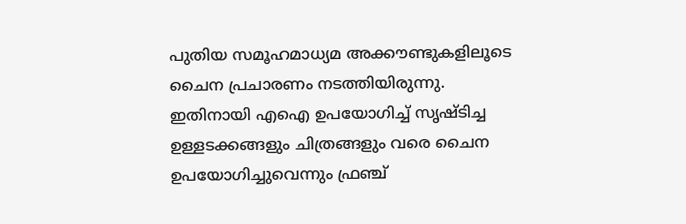പുതിയ സമൂഹമാധ്യമ അക്കൗണ്ടുകളിലൂടെ ചൈന പ്രചാരണം നടത്തിയിരുന്നു. ഇതിനായി എഐ ഉപയോഗിച്ച് സൃഷ്ടിച്ച ഉള്ളടക്കങ്ങളും ചിത്രങ്ങളും വരെ ചൈന ഉപയോഗിച്ചുവെന്നും ഫ്രഞ്ച്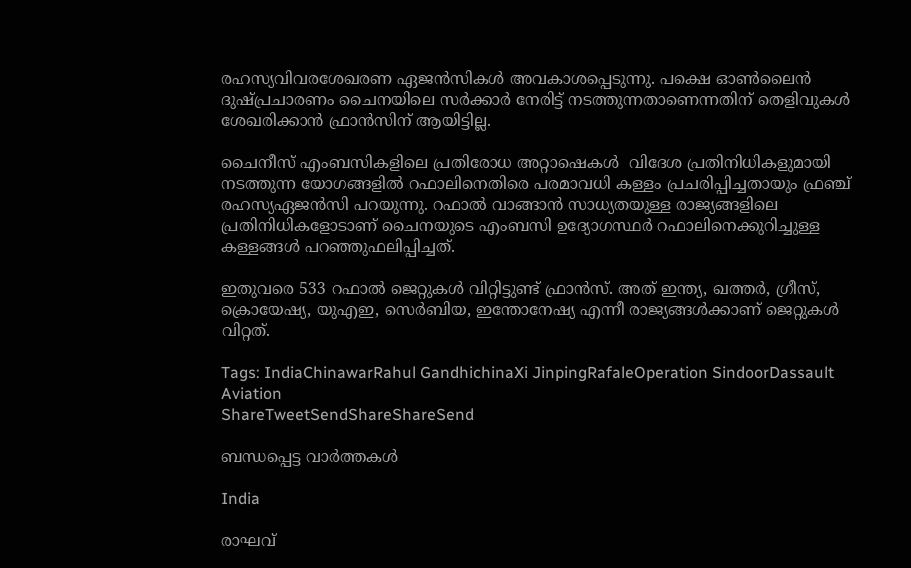രഹസ്യവിവരശേഖരണ ഏജന്‍സികള്‍ അവകാശപ്പെടുന്നു. പക്ഷെ ഓണ്‍ലൈന്‍ ദുഷ്പ്രചാരണം ചൈനയിലെ സര്‍ക്കാര്‍ നേരിട്ട് നടത്തുന്നതാണെന്നതിന് തെളിവുകള്‍ ശേഖരിക്കാന്‍ ഫ്രാന്‍സിന് ആയിട്ടില്ല.

ചൈനീസ് എംബസികളിലെ പ്രതിരോധ അറ്റാഷെകള്‍  വിദേശ പ്രതിനിധികളുമായി നടത്തുന്ന യോഗങ്ങളില്‍ റഫാലിനെതിരെ പരമാവധി കള്ളം പ്രചരിപ്പിച്ചതായും ഫ്രഞ്ച് രഹസ്യഏജന്‍സി പറയുന്നു. റഫാല്‍ വാങ്ങാന്‍ സാധ്യതയുള്ള രാജ്യങ്ങളിലെ പ്രതിനിധികളോടാണ് ചൈനയുടെ എംബസി ഉദ്യോഗസ്ഥര്‍ റഫാലിനെക്കുറിച്ചുള്ള കള്ളങ്ങള്‍ പറഞ്ഞുഫലിപ്പിച്ചത്.

ഇതുവരെ 533 റഫാല്‍ ജെറ്റുകള്‍ വിറ്റിട്ടുണ്ട് ഫ്രാന്‍സ്. അത് ഇന്ത്യ, ഖത്തര്‍, ഗ്രീസ്, ക്രൊയേഷ്യ, യുഎഇ, സെര്‍ബിയ, ഇന്തോനേഷ്യ എന്നീ രാജ്യങ്ങള്‍ക്കാണ് ജെറ്റുകള്‍ വിറ്റത്.

Tags: IndiaChinawarRahul GandhichinaXi JinpingRafaleOperation SindoorDassault Aviation
ShareTweetSendShareShareSend

ബന്ധപ്പെട്ട വാര്‍ത്തകള്‍

India

രാഘവ്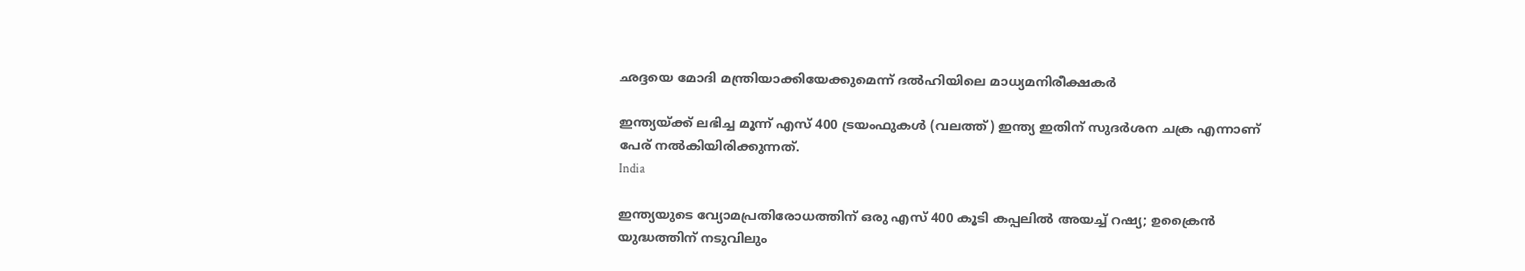ഛദ്ദയെ മോദി മന്ത്രിയാക്കിയേക്കുമെന്ന് ദല്‍ഹിയിലെ മാധ്യമനിരീക്ഷകര്‍

ഇന്ത്യയ്ക്ക് ലഭിച്ച മൂന്ന് എസ് 400 ട്രയംഫുകള്‍ (വലത്ത്) ഇന്ത്യ ഇതിന് സുദര്‍ശന ചക്ര എന്നാണ് പേര് നല്‍കിയിരിക്കുന്നത്.
India

ഇന്ത്യയുടെ വ്യോമപ്രതിരോധത്തിന് ഒരു എസ് 400 കൂടി കപ്പലില്‍ അയച്ച് റഷ്യ; ഉക്രൈന്‍ യുദ്ധത്തിന് നടുവിലും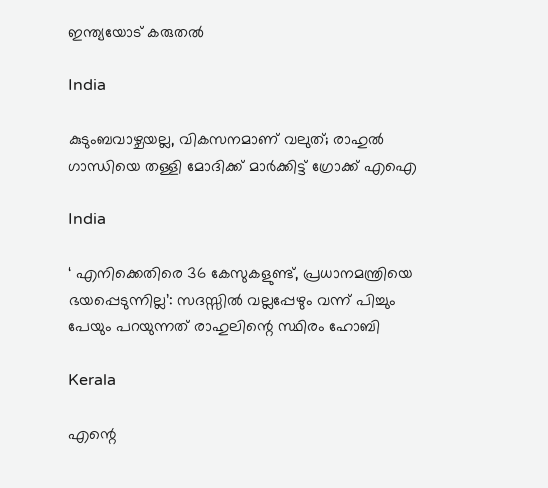ഇന്ത്യയോട് കരുതല്‍

India

കുടുംബവാഴ്ചയല്ല, വികസനമാണ് വലുത്; രാഹുൽ ഗാന്ധിയെ തള്ളി മോദിക്ക് മാർക്കിട്ട് ഗ്രോക്ക് എഐ

India

‘ എനിക്കെതിരെ 36 കേസുകളുണ്ട്, പ്രധാനമന്ത്രിയെ ഭയപ്പെടുന്നില്ല’: സദസ്സിൽ വല്ലപ്പേഴും വന്ന് പിച്ചും പേയും പറയുന്നത് രാഹുലിന്റെ സ്ഥിരം ഹോബി

Kerala

എന്റെ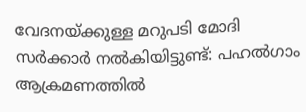വേദനയ്‌ക്കുള്ള മറുപടി മോദി സർക്കാർ നൽകിയിട്ടുണ്ട്: പഹല്‍ഗാം ആക്രമണത്തില്‍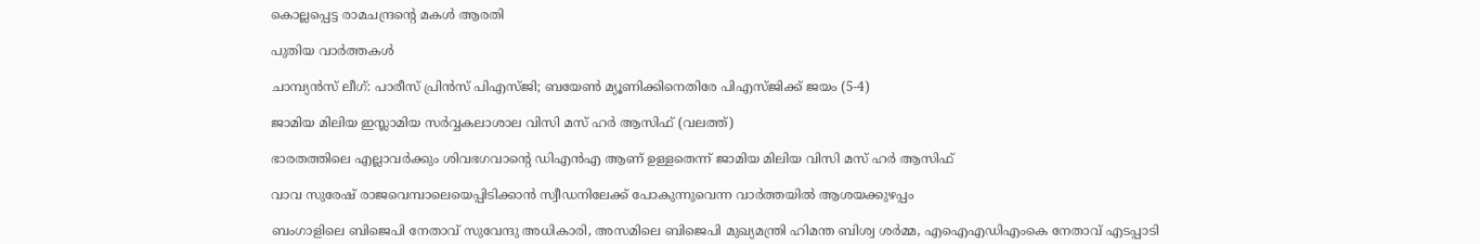കൊല്ലപ്പെട്ട രാമചന്ദ്രന്റെ മകള്‍ ആരതി

പുതിയ വാര്‍ത്തകള്‍

ചാമ്പ്യന്‍സ് ലീഗ്: പാരീസ് പ്രിന്‍സ് പിഎസ്ജി; ബയേണ്‍ മ്യൂണിക്കിനെതിരേ പിഎസ്ജിക്ക് ജയം (5-4)

ജാമിയ മിലിയ ഇസ്ലാമിയ സര്‍വ്വകലാശാല വിസി മസ് ഹര്‍ ആസിഫ് (വലത്ത്)

ഭാരതത്തിലെ എല്ലാവര്‍ക്കും ശിവഭഗവാന്റെ ഡിഎന്‍എ ആണ് ഉള്ളതെന്ന് ജാമിയ മിലിയ വിസി മസ് ഹര്‍ ആസിഫ്

വാവ സുരേഷ് രാജവെമ്പാലെയെപ്പിടിക്കാന്‍ സ്വീഡനിലേക്ക് പോകുന്നുവെന്ന വാര്‍ത്തയില്‍ ആശയക്കുഴപ്പം

ബംഗാളിലെ ബിജെപി നേതാവ് സുവേന്ദു അധികാരി, അസമിലെ ബിജെപി മുഖ്യമന്ത്രി ഹിമന്ത ബിശ്വ ശര്‍മ്മ, എഐഎഡിഎംകെ നേതാവ് എടപ്പാടി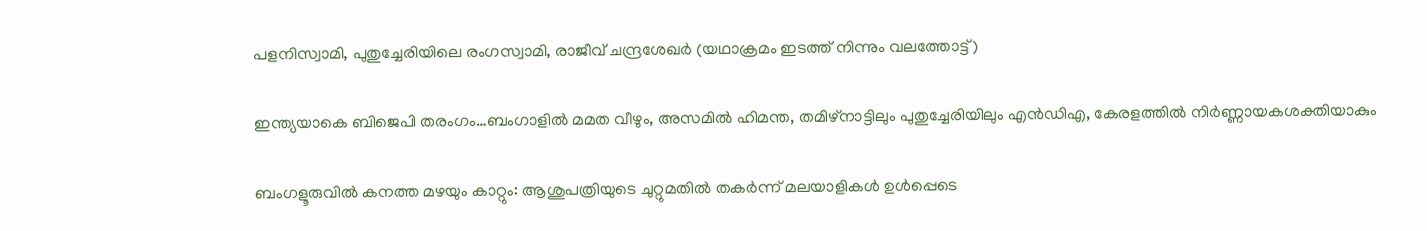പളനിസ്വാമി, പുതുച്ചേരിയിലെ രംഗസ്വാമി, രാജീവ് ചന്ദ്രശേഖര്‍ (യഥാക്രമം ഇടത്ത് നിന്നും വലത്തോട്ട്)

ഇന്ത്യയാകെ ബിജെപി തരംഗം…ബംഗാളില്‍ മമത വീഴും, അസമില്‍ ഹിമന്ത, തമിഴ്നാട്ടിലും പുതുച്ചേരിയിലും എന്‍ഡിഎ, കേരളത്തില്‍ നിര്‍ണ്ണായകശക്തിയാകും

ബംഗളൂരുവില്‍ കനത്ത മഴയും കാറ്റും: ആശുപത്രിയുടെ ചുറ്റുമതില്‍ തകര്‍ന്ന് മലയാളികള്‍ ഉള്‍പ്പെടെ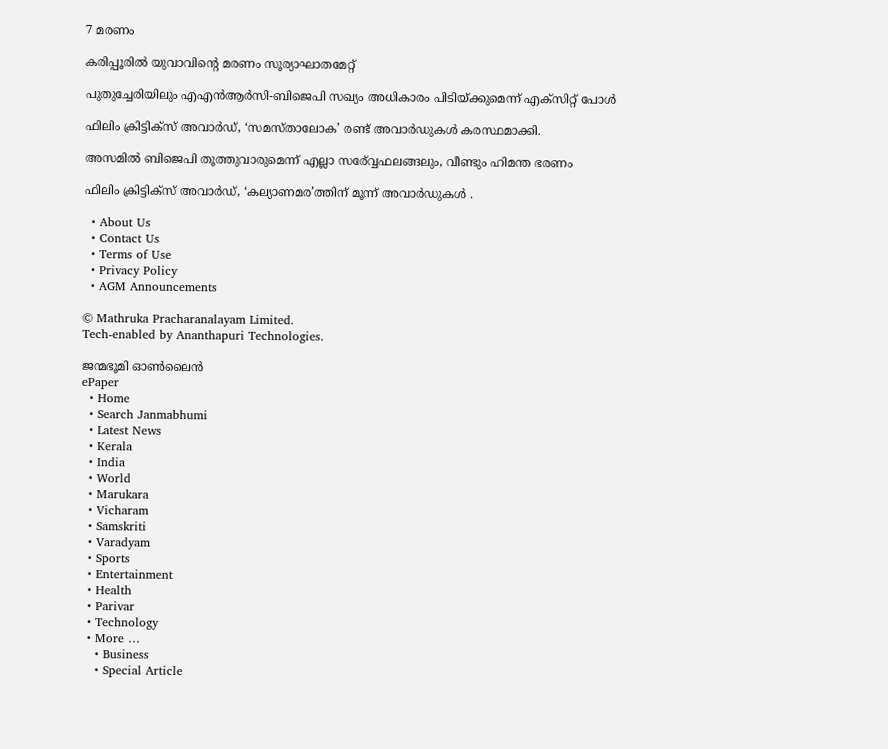7 മരണം

കരിപ്പൂരില്‍ യുവാവിന്റെ മരണം സൂര്യാഘാതമേറ്റ്

പുതുച്ചേരിയിലും എഎന്‍ആര്‍സി-ബിജെപി സഖ്യം അധികാരം പിടിയ്‌ക്കുമെന്ന് എക്സിറ്റ് പോള്‍

ഫിലിം ക്രിട്ടിക്സ് അവാർഡ്, ‘സമസ്താലോക’ രണ്ട് അവാർഡുകൾ കരസ്ഥമാക്കി.

അസമില്‍ ബിജെപി തൂത്തുവാരുമെന്ന് എല്ലാ സര‍്വ്വേഫലങ്ങലും, വീണ്ടും ഹിമന്ത ഭരണം

ഫിലിം ക്രിട്ടിക്സ് അവാർഡ്, ‘കല്യാണമര’ത്തിന് മൂന്ന് അവാർഡുകൾ .

  • About Us
  • Contact Us
  • Terms of Use
  • Privacy Policy
  • AGM Announcements

© Mathruka Pracharanalayam Limited.
Tech-enabled by Ananthapuri Technologies.

ജന്മഭൂമി ഓണ്‍ലൈന്‍
ePaper
  • Home
  • Search Janmabhumi
  • Latest News
  • Kerala
  • India
  • World
  • Marukara
  • Vicharam
  • Samskriti
  • Varadyam
  • Sports
  • Entertainment
  • Health
  • Parivar
  • Technology
  • More …
    • Business
    • Special Article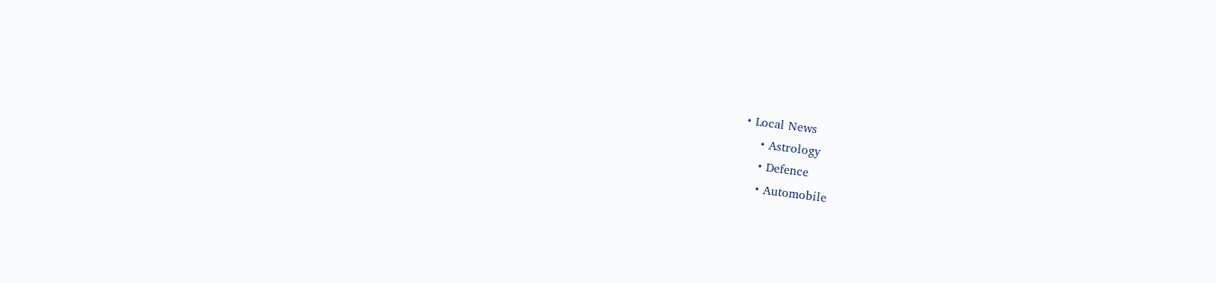• Local News
    • Astrology
    • Defence
    • Automobile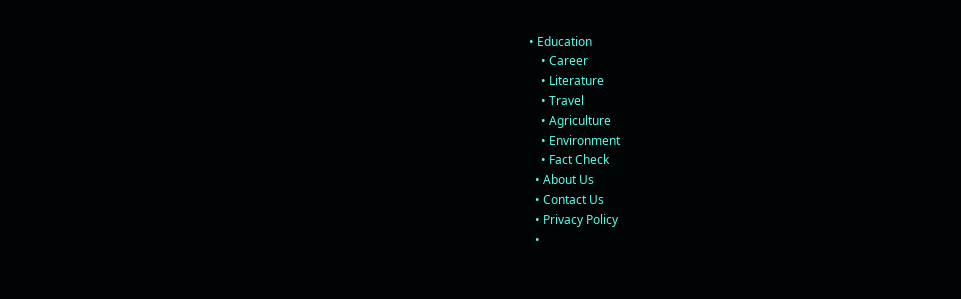• Education
    • Career
    • Literature
    • Travel
    • Agriculture
    • Environment
    • Fact Check
  • About Us
  • Contact Us
  • Privacy Policy
  •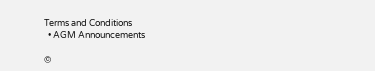Terms and Conditions
  • AGM Announcements

©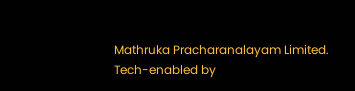Mathruka Pracharanalayam Limited.
Tech-enabled by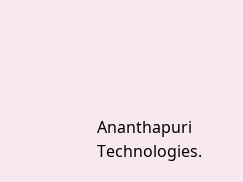Ananthapuri Technologies.